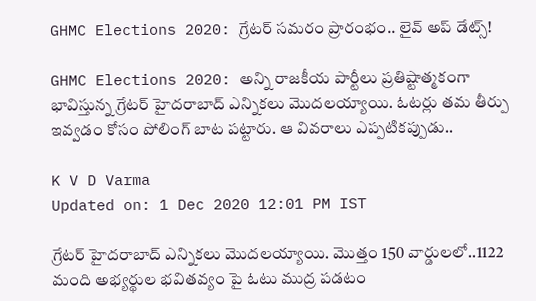GHMC Elections 2020: గ్రేటర్ సమరం ప్రారంభం.. లైవ్ అప్ డేట్స్!

GHMC Elections 2020: అన్ని రాజకీయ పార్టీలు ప్రతిష్టాత్మకంగా భావిస్తున్న గ్రేటర్ హైదరాబాద్ ఎన్నికలు మొదలయ్యాయి. ఓటర్లు తమ తీర్పు ఇవ్వడం కోసం పోలింగ్ బాట పట్టారు. ఆ వివరాలు ఎప్పటికప్పుడు..

K V D Varma
Updated on: 1 Dec 2020 12:01 PM IST

గ్రేటర్ హైదరాబాద్ ఎన్నికలు మొదలయ్యాయి. మొత్తం 150 వార్డులలో..1122 మంది అభ్యర్థుల భవితవ్యం పై ఓటు ముద్ర పడటం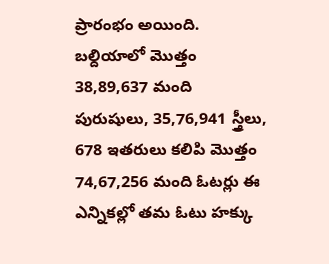ప్రారంభం అయింది. బల్దియాలో మొత్తం 38,89,637 మంది పురుషులు, 35,76,941 స్త్రీలు, 678 ఇతరులు కలిపి మొత్తం 74,67,256 మంది ఓటర్లు ఈ ఎన్నికల్లో తమ ఓటు హక్కు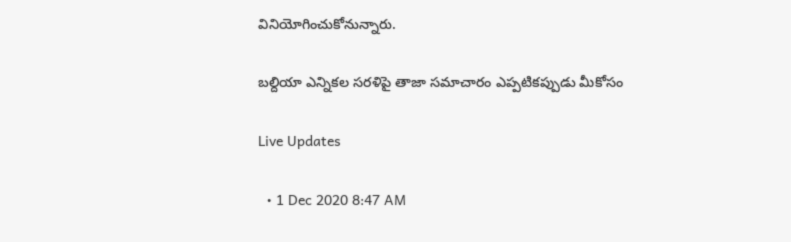వినియోగించుకోనున్నారు.

బల్దియా ఎన్నికల సరళిపై తాజా సమాచారం ఎప్పటికప్పుడు మీకోసం

Live Updates

  • 1 Dec 2020 8:47 AM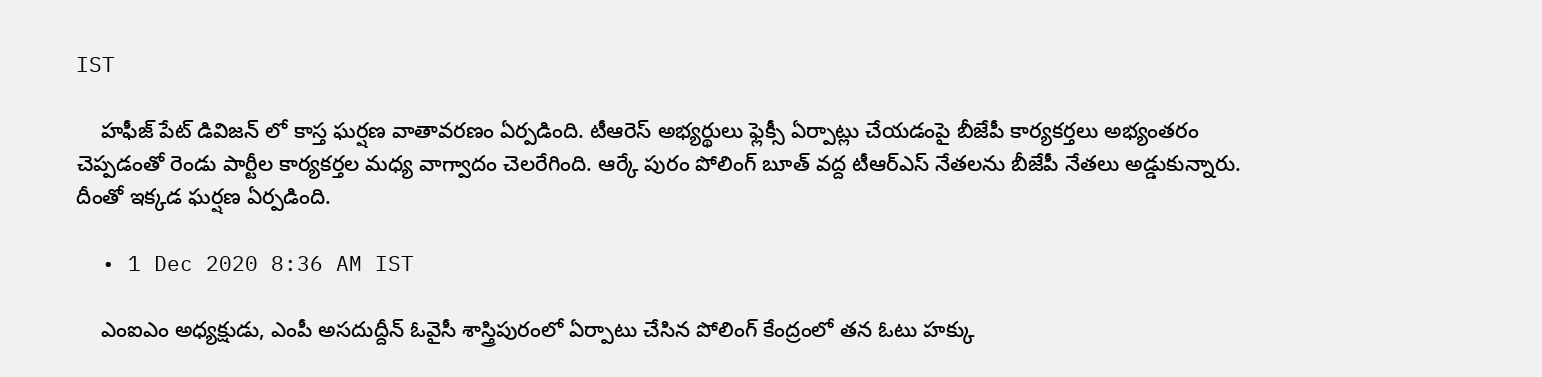IST

    హఫీజ్ పేట్ డివిజన్ లో కాస్త ఘర్షణ వాతావరణం ఏర్పడింది. టీఆరెస్ అభ్యర్థులు ఫ్లెక్సీ ఏర్పాట్లు చేయడంపై బీజేపీ కార్యకర్తలు అభ్యంతరం చెప్పడంతో రెండు పార్టీల కార్యకర్తల మధ్య వాగ్వాదం చెలరేగింది. ఆర్కే పురం పోలింగ్ బూత్ వద్ద టీఆర్ఎస్ నేతలను బీజేపీ నేతలు అడ్డుకున్నారు. దీంతో ఇక్కడ ఘర్షణ ఏర్పడింది.

  • 1 Dec 2020 8:36 AM IST

    ఎంఐఎం అధ్యక్షుడు, ఎంపీ అసదుద్దీన్‌ ఓవైసీ శాస్త్రిపురంలో ఏర్పాటు చేసిన పోలింగ్‌ కేంద్రంలో తన ఓటు హక్కు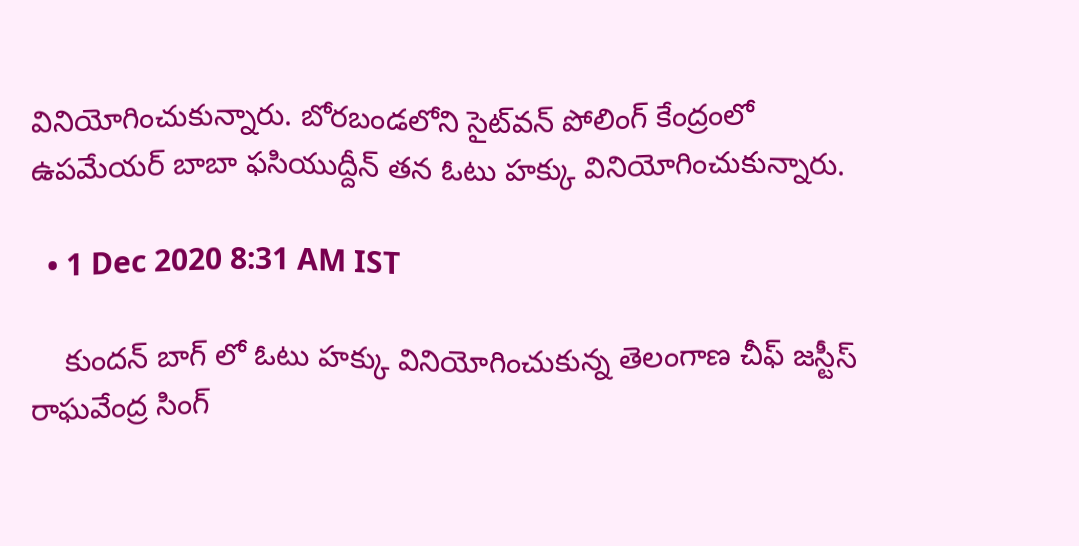వినియోగించుకున్నారు. బోరబండలోని సైట్‌వన్‌ పోలింగ్‌ కేంద్రంలో ఉపమేయర్‌ బాబా ఫసియుద్దీన్‌ తన ఓటు హక్కు వినియోగించుకున్నారు.

  • 1 Dec 2020 8:31 AM IST

    కుందన్ బాగ్ లో ఓటు హక్కు వినియోగించుకున్న తెలంగాణ చీఫ్ జస్టీస్ రాఘవేంద్ర సింగ్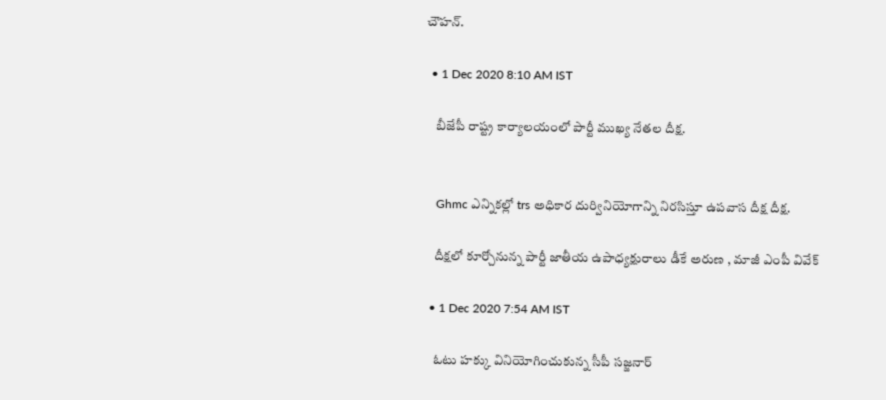చౌహన్.

  • 1 Dec 2020 8:10 AM IST

    బీజేపీ రాష్ట్ర కార్యాలయంలో పార్టీ ముఖ్య నేతల దీక్ష.


    Ghmc ఎన్నికల్లో trs అధికార దుర్వినియోగాన్ని నిరసిస్తూ ఉపవాస దీక్ష దీక్ష.

    దీక్షలో కూర్చోనున్న పార్టీ జాతీయ ఉపాధ్యక్షురాలు డీకే అరుణ , మాజీ ఎంపీ వివేక్

  • 1 Dec 2020 7:54 AM IST

    ఓటు హక్కు వినియోగించుకున్న సీపీ సజ్జనార్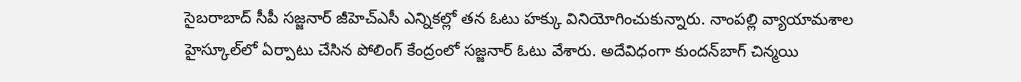సైబరాబాద్‌ సీపీ సజ్జనార్‌ జీహెచ్‌ఎసీ ఎన్నికల్లో తన ఓటు హక్కు వినియోగించుకున్నారు. నాంపల్లి వ్యాయామశాల హైస్కూల్‌లో ఏర్పాటు చేసిన పోలింగ్‌ కేంద్రంలో సజ్జనార్‌ ఓటు వేశారు. అదేవిధంగా కుందన్‌బాగ్‌ చిన్మయి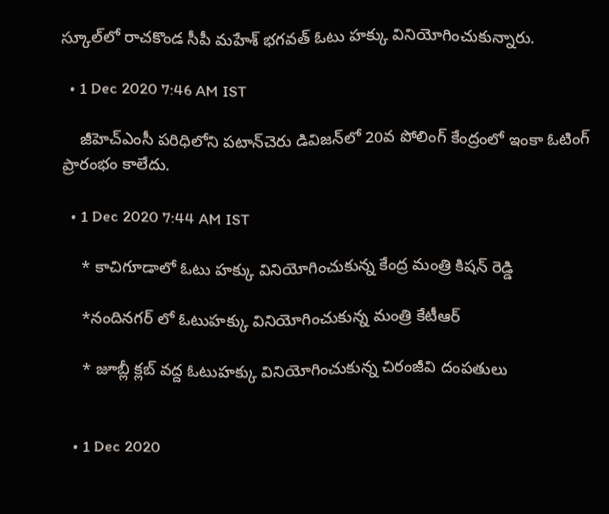స్కూల్‌లో రాచకొండ సీపీ మహేశ్‌ భగవత్‌ ఓటు హక్కు వినియోగించుకున్నారు.

  • 1 Dec 2020 7:46 AM IST

    జీహెచ్‌ఎంసీ పరిధిలోని పటాన్‌చెరు డివిజన్‌లో 20వ పోలింగ్‌ కేంద్రంలో ఇంకా ఓటింగ్‌ ప్రారంభం కాలేదు.

  • 1 Dec 2020 7:44 AM IST

    * కాచిగూడాలో ఓటు హక్కు వినియోగించుకున్న కేంద్ర మంత్రి కిషన్ రెడ్డి

    *నందినగర్ లో ఓటుహక్కు వినియోగించుకున్న మంత్రి కేటీఆర్

    * జూబ్లీ క్లబ్ వద్ద ఓటుహక్కు వినియోగించుకున్న చిరంజీవి దంపతులు


  • 1 Dec 2020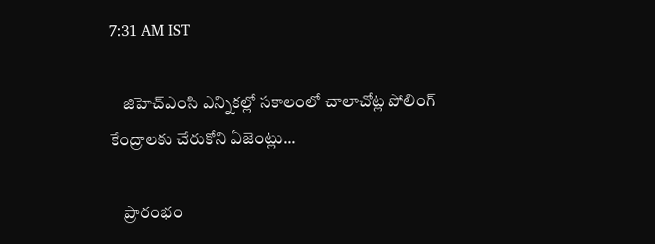7:31 AM IST

    జిహెచ్ఎంసి ఎన్నికల్లో సకాలంలో చాలాచోట్ల పోలింగ్ కేంద్రాలకు చేరుకోని ఏజెంట్లు...

    ప్రారంభం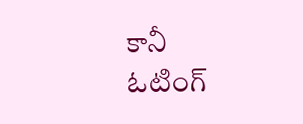కానీ ఓటింగ్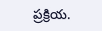ప్రక్రియ.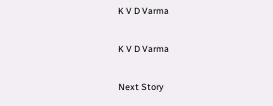K V D Varma

K V D Varma

Next Story